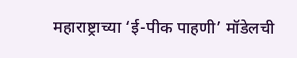महाराष्ट्राच्या ‘ई-पीक पाहणी’ मॉडेलची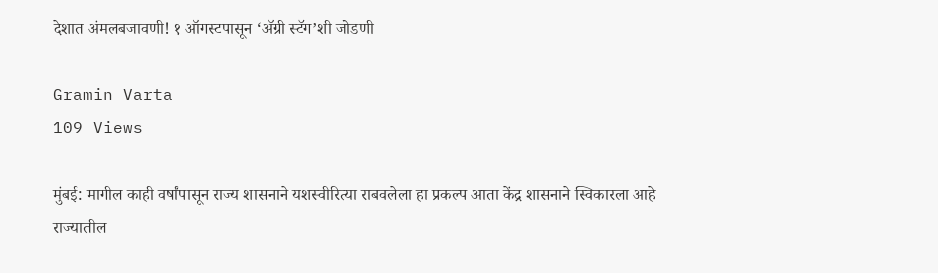देशात अंमलबजावणी! १ ऑगस्टपासून ‘ॲग्री स्टॅग’शी जोडणी

Gramin Varta
109 Views

मुंबई: मागील काही वर्षांपासून राज्य शासनाने यशस्वीरित्या राबवलेला हा प्रकल्प आता केंद्र शासनाने स्विकारला आहे
राज्यातील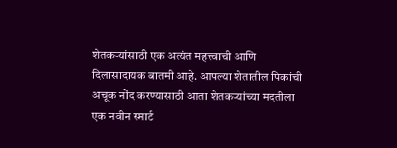शेतकऱ्यांसाठी एक अत्यंत महत्त्वाची आणि दिलासादायक बातमी आहे. आपल्या शेतातील पिकांची अचूक नोंद करण्यासाठी आता शेतकऱ्यांच्या मदतीला एक नवीन स्मार्ट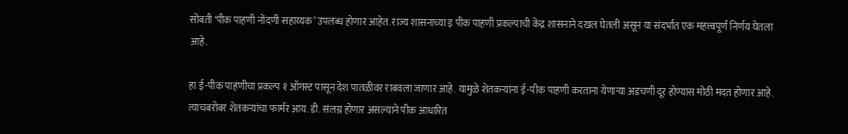सोबती ‘पीक पाहणी नोंदणी सहाय्यक’ उपलब्ध होणार आहेत. राज्य शासनाच्या इ पीक पाहणी प्रकल्पाची केंद्र शासनाने दखल घेतली असून या संदर्भात एक महत्त्वपूर्ण निर्णय घेतला आहे.

हा ई-पीक पाहणीचा प्रकल्प १ ऑगस्ट पासून देश पातळीवर राबवला जाणार आहे. यामुळे शेतकऱ्यांना ई-पीक पाहणी करताना येणाऱ्या अडचणी दूर होण्यास मोठी मदत होणार आहे. त्याचबरोबर शेतकऱ्यांचा फार्मर आय. डी. संलग्न होणार असल्याने पीक आधारित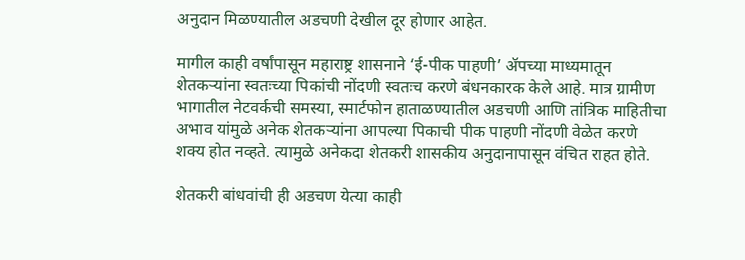अनुदान मिळण्यातील अडचणी देखील दूर होणार आहेत.

मागील काही वर्षांपासून महाराष्ट्र शासनाने ‘ई-पीक पाहणी’ ॲपच्या माध्यमातून शेतकऱ्यांना स्वतःच्या पिकांची नोंदणी स्वतःच करणे बंधनकारक केले आहे. मात्र ग्रामीण भागातील नेटवर्कची समस्या, स्मार्टफोन हाताळण्यातील अडचणी आणि तांत्रिक माहितीचा अभाव यांमुळे अनेक शेतकऱ्यांना आपल्या पिकाची पीक पाहणी नोंदणी वेळेत करणे शक्य होत नव्हते. त्यामुळे अनेकदा शेतकरी शासकीय अनुदानापासून वंचित राहत होते.

शेतकरी बांधवांची ही अडचण येत्या काही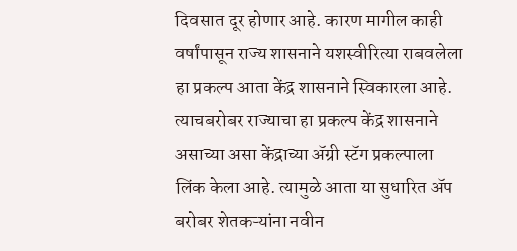दिवसात दूर होणार आहे. कारण मागील काही वर्षांपासून राज्य शासनाने यशस्वीरित्या राबवलेला हा प्रकल्प आता केंद्र शासनाने स्विकारला आहे. त्याचबरोबर राज्याचा हा प्रकल्प केंद्र शासनाने असाच्या असा केंद्राच्या ॲग्री स्टॅग प्रकल्पाला लिंक केला आहे. त्यामुळे आता या सुधारित ॲप बरोबर शेतकऱ्यांना नवीन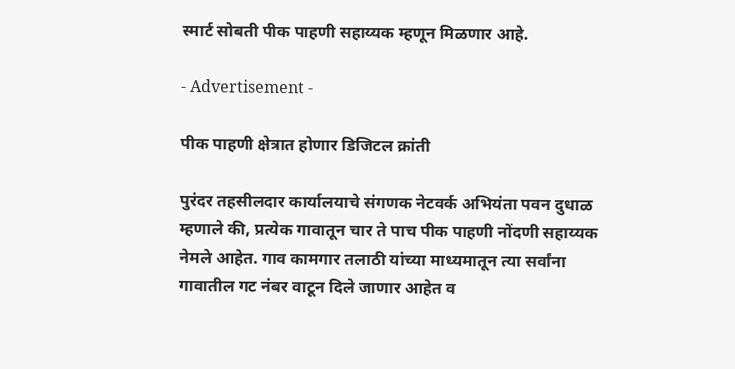स्मार्ट सोबती पीक पाहणी सहाय्यक म्हणून मिळणार आहे.

- Advertisement -

पीक पाहणी क्षेत्रात होणार डिजिटल क्रांती

पुरंदर तहसीलदार कार्यालयाचे संगणक नेटवर्क अभियंता पवन दुधाळ म्हणाले की, प्रत्येक गावातून चार ते पाच पीक पाहणी नोंदणी सहाय्यक नेमले आहेत. गाव कामगार तलाठी यांच्या माध्यमातून त्या सर्वांना गावातील गट नंबर वाटून दिले जाणार आहेत व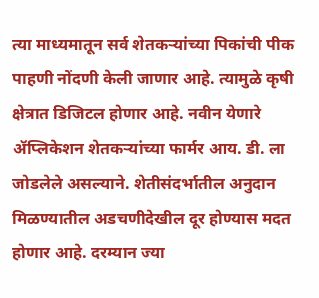त्या माध्यमातून सर्व शेतकऱ्यांच्या पिकांची पीक पाहणी नोंदणी केली जाणार आहे. त्यामुळे कृषी क्षेत्रात डिजिटल होणार आहे. नवीन येणारे ॲप्लिकेशन शेतकऱ्यांच्या फार्मर आय. डी. ला जोडलेले असल्याने. शेतीसंदर्भातील अनुदान मिळण्यातील अडचणीदेखील दूर होण्यास मदत होणार आहे. दरम्यान ज्या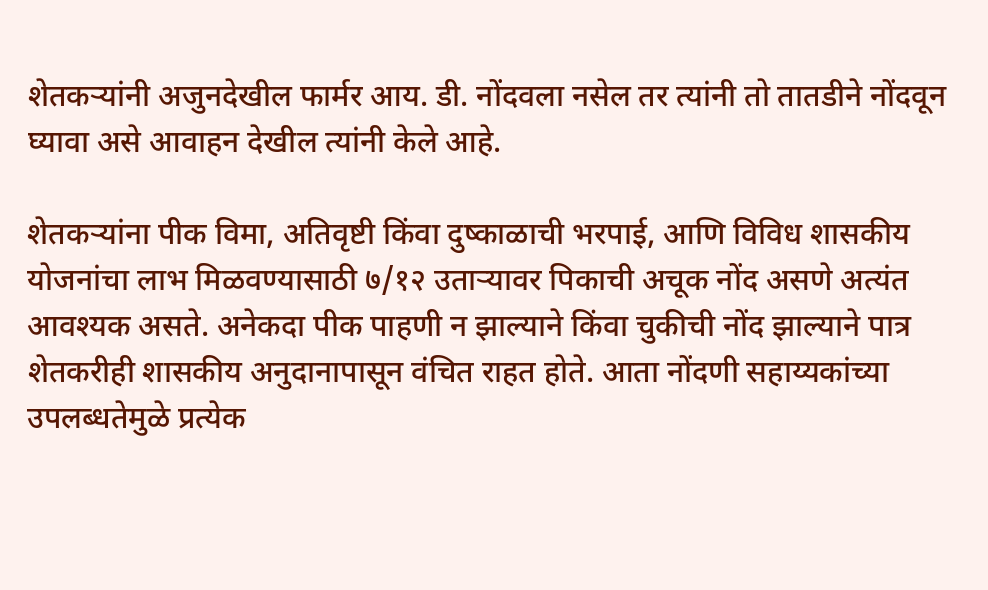शेतकऱ्यांनी अजुनदेखील फार्मर आय. डी. नोंदवला नसेल तर त्यांनी तो तातडीने नोंदवून घ्यावा असे आवाहन देखील त्यांनी केले आहे.

शेतकऱ्यांना पीक विमा, अतिवृष्टी किंवा दुष्काळाची भरपाई, आणि विविध शासकीय योजनांचा लाभ मिळवण्यासाठी ७/१२ उताऱ्यावर पिकाची अचूक नोंद असणे अत्यंत आवश्यक असते. अनेकदा पीक पाहणी न झाल्याने किंवा चुकीची नोंद झाल्याने पात्र शेतकरीही शासकीय अनुदानापासून वंचित राहत होते. आता नोंदणी सहाय्यकांच्या उपलब्धतेमुळे प्रत्येक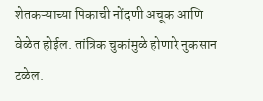शेतकऱ्याच्या पिकाची नोंदणी अचूक आणि वेळेत होईल. तांत्रिक चुकांमुळे होणारे नुकसान टळेल.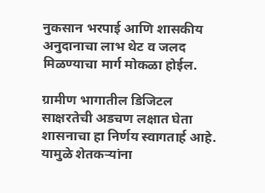नुकसान भरपाई आणि शासकीय अनुदानाचा लाभ थेट व जलद मिळण्याचा मार्ग मोकळा होईल.

ग्रामीण भागातील डिजिटल साक्षरतेची अडचण लक्षात घेता शासनाचा हा निर्णय स्वागतार्ह आहे. यामुळे शेतकऱ्यांना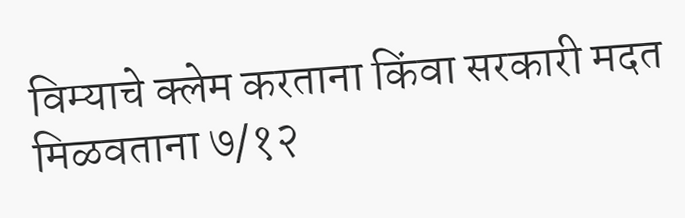विम्याचे क्लेम करताना किंवा सरकारी मदत मिळवताना ७/१२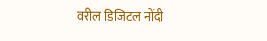वरील डिजिटल नोंदी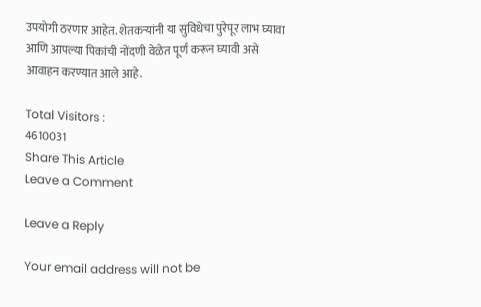उपयोगी ठरणार आहेत. शेतकऱ्यांनी या सुविधेचा पुरेपूर लाभ घ्यावा आणि आपल्या पिकांची नोंदणी वेळेत पूर्ण करून घ्यावी असे आवाहन करण्यात आले आहे.

Total Visitors :
4610031
Share This Article
Leave a Comment

Leave a Reply

Your email address will not be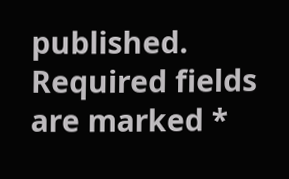published. Required fields are marked *